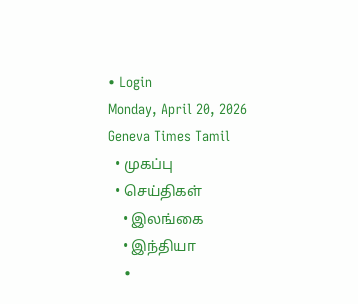• Login
Monday, April 20, 2026
Geneva Times Tamil
  • முகப்பு
  • செய்திகள்
    • இலங்கை
    • இந்தியா
    •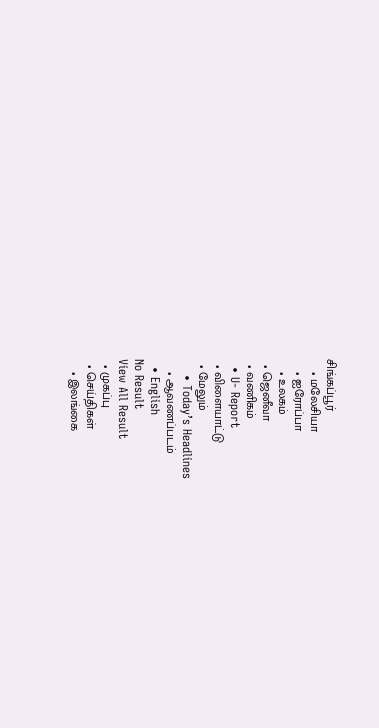சிங்கப்பூர்
    • மலேசியா
    • ஐரோப்பா
    • உலகம்
  • ஜெனீவா
  • வணிகம்
  • U- Report
  • விளையாட்டு
  • மேலும்
    • Today’s Headlines
    • ஆவணப்படம்
  • English
No Result
View All Result
  • முகப்பு
  • செய்திகள்
    • இலங்கை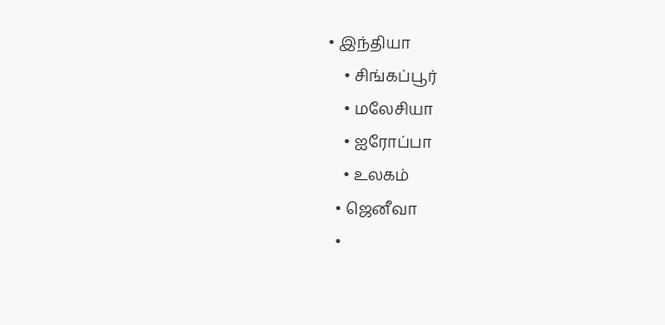• இந்தியா
    • சிங்கப்பூர்
    • மலேசியா
    • ஐரோப்பா
    • உலகம்
  • ஜெனீவா
  •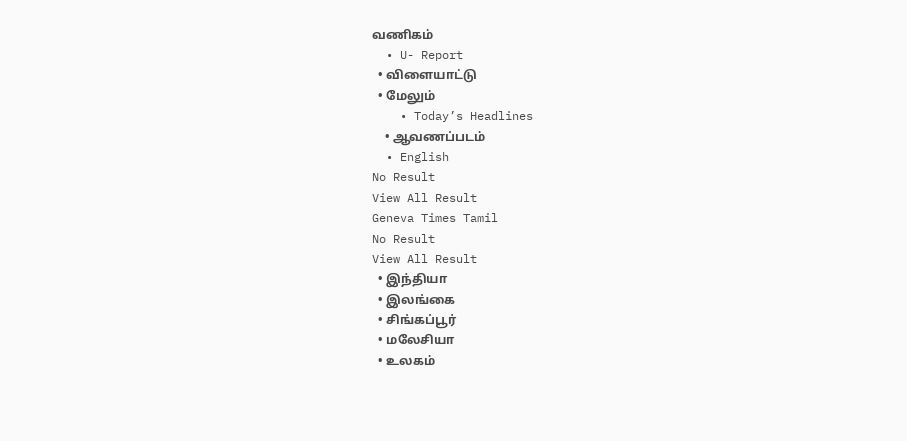வணிகம்
  • U- Report
  • விளையாட்டு
  • மேலும்
    • Today’s Headlines
    • ஆவணப்படம்
  • English
No Result
View All Result
Geneva Times Tamil
No Result
View All Result
  • இந்தியா
  • இலங்கை
  • சிங்கப்பூர்
  • மலேசியா
  • உலகம்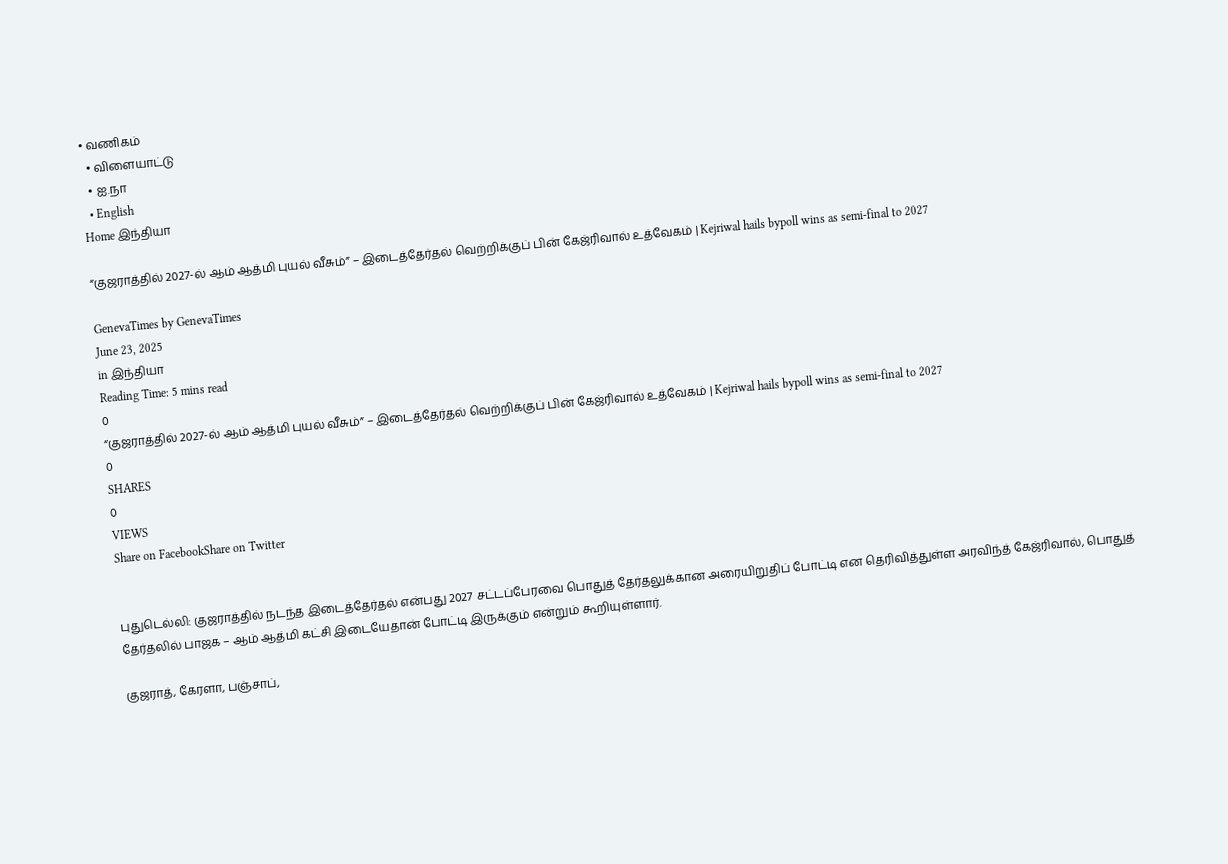• வணிகம்
  • விளையாட்டு
  • ஐ.நா
  • English
Home இந்தியா

“குஜராத்தில் 2027-ல் ஆம் ஆத்மி புயல் வீசும்” – இடைத்தேர்தல் வெற்றிக்குப் பின் கேஜ்ரிவால் உத்வேகம் | Kejriwal hails bypoll wins as semi-final to 2027

GenevaTimes by GenevaTimes
June 23, 2025
in இந்தியா
Reading Time: 5 mins read
0
“குஜராத்தில் 2027-ல் ஆம் ஆத்மி புயல் வீசும்” – இடைத்தேர்தல் வெற்றிக்குப் பின் கேஜ்ரிவால் உத்வேகம் | Kejriwal hails bypoll wins as semi-final to 2027
0
SHARES
0
VIEWS
Share on FacebookShare on Twitter


புதுடெல்லி: குஜராத்தில் நடந்த இடைத்தேர்தல் என்பது 2027 சட்டப்பேரவை பொதுத் தேர்தலுக்கான அரையிறுதிப் போட்டி என தெரிவித்துள்ள அரவிந்த் கேஜ்ரிவால், பொதுத் தேர்தலில் பாஜக – ஆம் ஆத்மி கட்சி இடையேதான் போட்டி இருக்கும் என்றும் கூறியுள்ளார்.

குஜராத், கேரளா, பஞ்சாப்,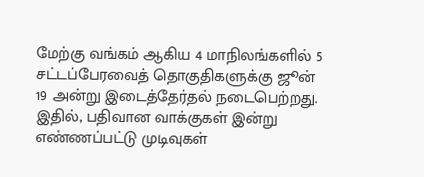மேற்கு வங்கம் ஆகிய 4 மாநிலங்களில் 5 சட்டப்பேரவைத் தொகுதிகளுக்கு ஜூன் 19 அன்று இடைத்தேர்தல் நடைபெற்றது. இதில், பதிவான வாக்குகள் இன்று எண்ணப்பட்டு முடிவுகள்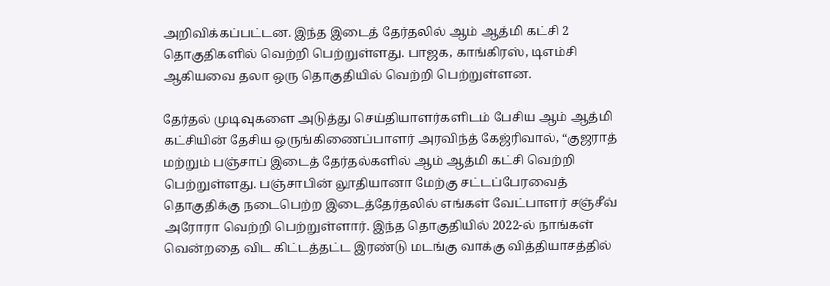அறிவிக்கப்பட்டன. இந்த இடைத் தேர்தலில் ஆம் ஆத்மி கட்சி 2 தொகுதிகளில் வெற்றி பெற்றுள்ளது. பாஜக, காங்கிரஸ், டிஎம்சி ஆகியவை தலா ஒரு தொகுதியில் வெற்றி பெற்றுள்ளன.

தேர்தல் முடிவுகளை அடுத்து செய்தியாளர்களிடம் பேசிய ஆம் ஆத்மி கட்சியின் தேசிய ஒருங்கிணைப்பாளர் அரவிந்த் கேஜ்ரிவால், “குஜராத் மற்றும் பஞ்சாப் இடைத் தேர்தல்களில் ஆம் ஆத்மி கட்சி வெற்றி பெற்றுள்ளது. பஞ்சாபின் லூதியானா மேற்கு சட்டப்பேரவைத் தொகுதிக்கு நடைபெற்ற இடைத்தேர்தலில் எங்கள் வேட்பாளர் சஞ்சீவ் அரோரா வெற்றி பெற்றுள்ளார். இந்த தொகுதியில் 2022-ல் நாங்கள் வென்றதை விட கிட்டத்தட்ட இரண்டு மடங்கு வாக்கு வித்தியாசத்தில்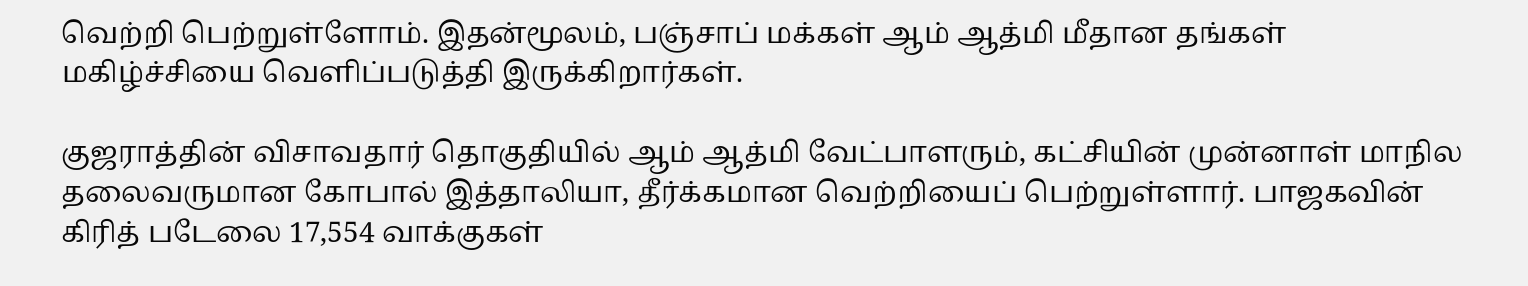வெற்றி பெற்றுள்ளோம். இதன்மூலம், பஞ்சாப் மக்கள் ஆம் ஆத்மி மீதான தங்கள் மகிழ்ச்சியை வெளிப்படுத்தி இருக்கிறார்கள்.

குஜராத்தின் விசாவதார் தொகுதியில் ஆம் ஆத்மி வேட்பாளரும், கட்சியின் முன்னாள் மாநில தலைவருமான கோபால் இத்தாலியா, தீர்க்கமான வெற்றியைப் பெற்றுள்ளார். பாஜகவின் கிரித் படேலை 17,554 வாக்குகள்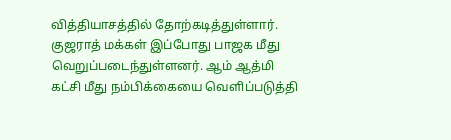வித்தியாசத்தில் தோற்கடித்துள்ளார். குஜராத் மக்கள் இப்போது பாஜக மீது வெறுப்படைந்துள்ளனர். ஆம் ஆத்மி கட்சி மீது நம்பிக்கையை வெளிப்படுத்தி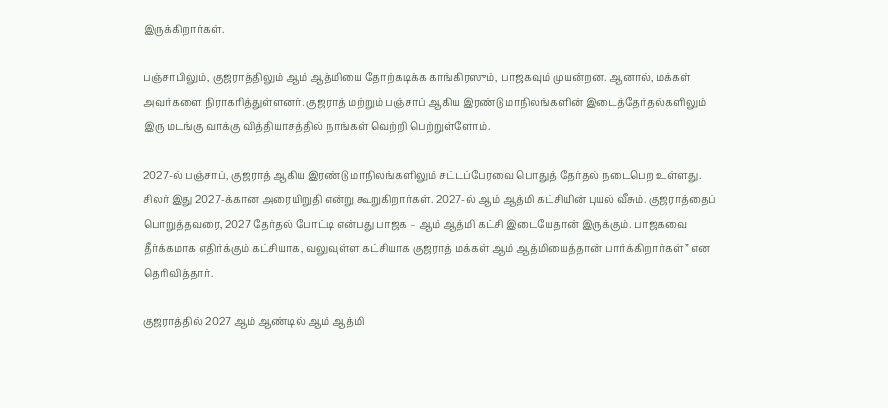இருக்கிறார்கள்.

பஞ்சாபிலும், குஜராத்திலும் ஆம் ஆத்மியை தோற்கடிக்க காங்கிரஸும், பாஜகவும் முயன்றன. ஆனால், மக்கள் அவர்களை நிராகரித்துள்ளனர். குஜராத் மற்றும் பஞ்சாப் ஆகிய இரண்டு மாநிலங்களின் இடைத்தேர்தல்களிலும் இரு மடங்கு வாக்கு வித்தியாசத்தில் நாங்கள் வெற்றி பெற்றுள்ளோம்.

2027-ல் பஞ்சாப், குஜராத் ஆகிய இரண்டு மாநிலங்களிலும் சட்டப்பேரவை பொதுத் தேர்தல் நடைபெற உள்ளது. சிலர் இது 2027-க்கான அரையிறுதி என்று கூறுகிறார்கள். 2027-ல் ஆம் ஆத்மி கட்சியின் புயல் வீசும். குஜராத்தைப் பொறுத்தவரை, 2027 தேர்தல் போட்டி என்பது பாஜக – ஆம் ஆத்மி கட்சி இடையேதான் இருக்கும். பாஜகவை தீர்க்கமாக எதிர்க்கும் கட்சியாக, வலுவுள்ள கட்சியாக குஜராத் மக்கள் ஆம் ஆத்மியைத்தான் பார்க்கிறார்கள்” என தெரிவித்தார்.

குஜராத்தில் 2027 ஆம் ஆண்டில் ஆம் ஆத்மி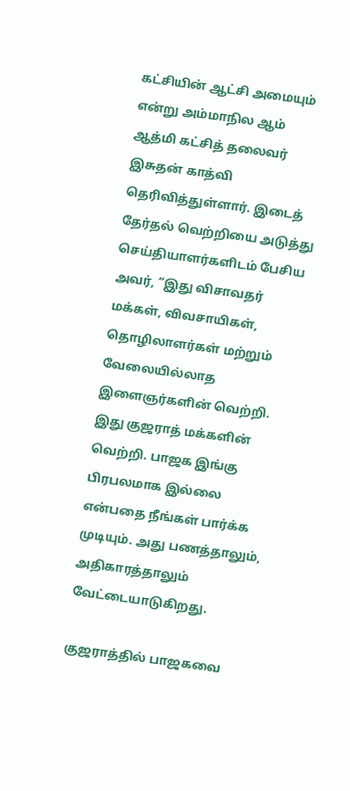கட்சியின் ஆட்சி அமையும் என்று அம்மாநில ஆம் ஆத்மி கட்சித் தலைவர் இசுதன் காத்வி தெரிவித்துள்ளார். இடைத் தேர்தல் வெற்றியை அடுத்து செய்தியாளர்களிடம் பேசிய அவர், “இது விசாவதர் மக்கள், விவசாயிகள், தொழிலாளர்கள் மற்றும் வேலையில்லாத இளைஞர்களின் வெற்றி. இது குஜராத் மக்களின் வெற்றி. பாஜக இங்கு பிரபலமாக இல்லை என்பதை நீங்கள் பார்க்க முடியும். அது பணத்தாலும், அதிகாரத்தாலும் வேட்டையாடுகிறது.

குஜராத்தில் பாஜகவை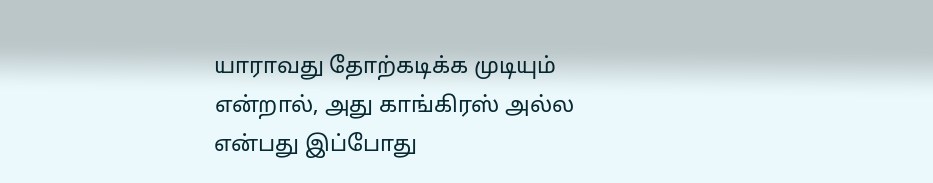யாராவது தோற்கடிக்க முடியும் என்றால், அது காங்கிரஸ் அல்ல என்பது இப்போது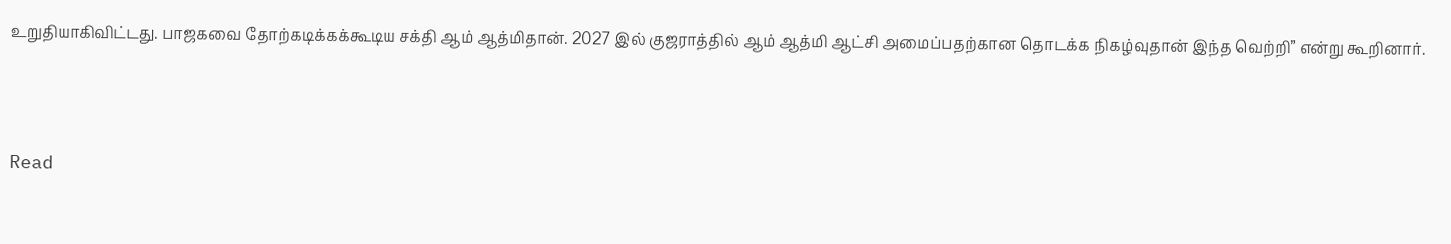உறுதியாகிவிட்டது. பாஜகவை தோற்கடிக்கக்கூடிய சக்தி ஆம் ஆத்மிதான். 2027 இல் குஜராத்தில் ஆம் ஆத்மி ஆட்சி அமைப்பதற்கான தொடக்க நிகழ்வுதான் இந்த வெற்றி” என்று கூறினார்.



Read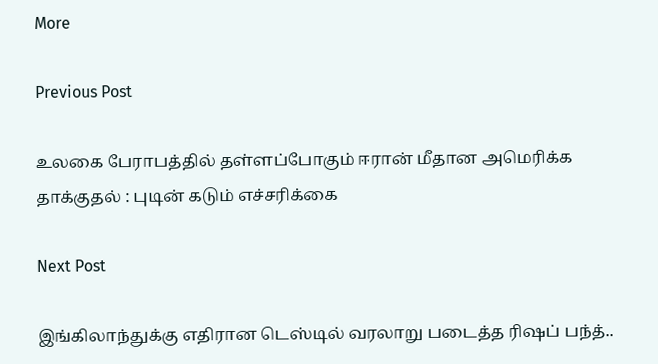More

Previous Post

உலகை பேராபத்தில் தள்ளப்போகும் ஈரான் மீதான அமெரிக்க தாக்குதல் : புடின் கடும் எச்சரிக்கை

Next Post

இங்கிலாந்துக்கு எதிரான டெஸ்டில் வரலாறு படைத்த ரிஷப் பந்த்..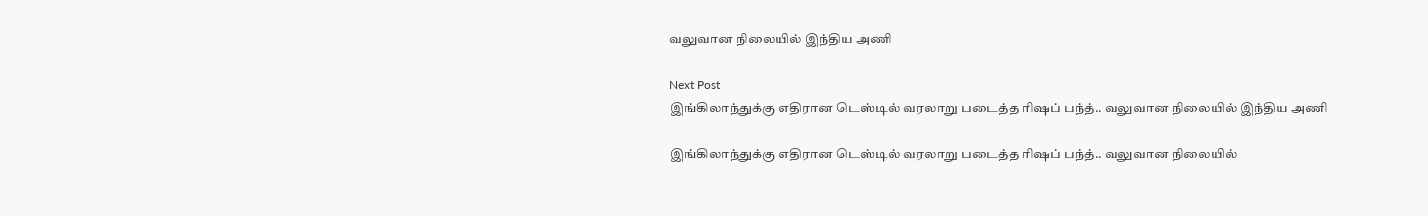வலுவான நிலையில் இந்திய அணி

Next Post
இங்கிலாந்துக்கு எதிரான டெஸ்டில் வரலாறு படைத்த ரிஷப் பந்த்.. வலுவான நிலையில் இந்திய அணி

இங்கிலாந்துக்கு எதிரான டெஸ்டில் வரலாறு படைத்த ரிஷப் பந்த்.. வலுவான நிலையில்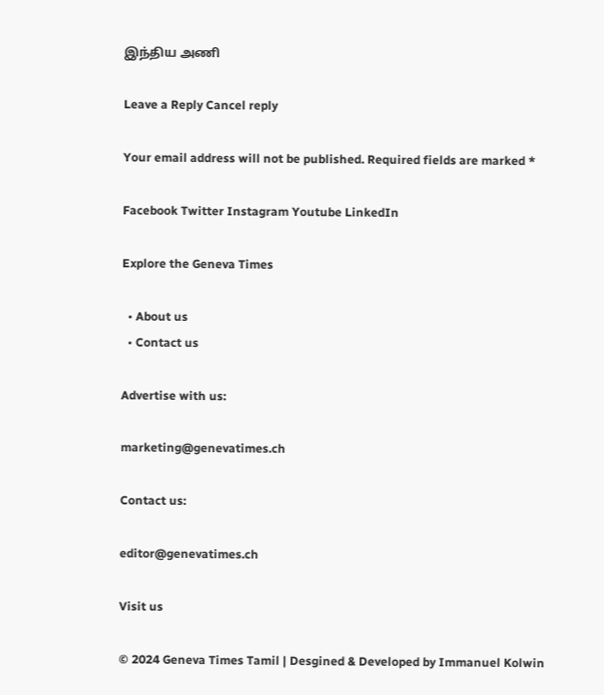இந்திய அணி

Leave a Reply Cancel reply

Your email address will not be published. Required fields are marked *

Facebook Twitter Instagram Youtube LinkedIn

Explore the Geneva Times

  • About us
  • Contact us

Advertise with us:

marketing@genevatimes.ch

Contact us:

editor@genevatimes.ch

Visit us

© 2024 Geneva Times Tamil | Desgined & Developed by Immanuel Kolwin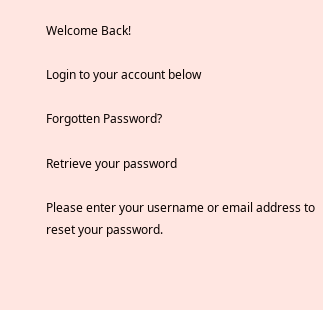Welcome Back!

Login to your account below

Forgotten Password?

Retrieve your password

Please enter your username or email address to reset your password.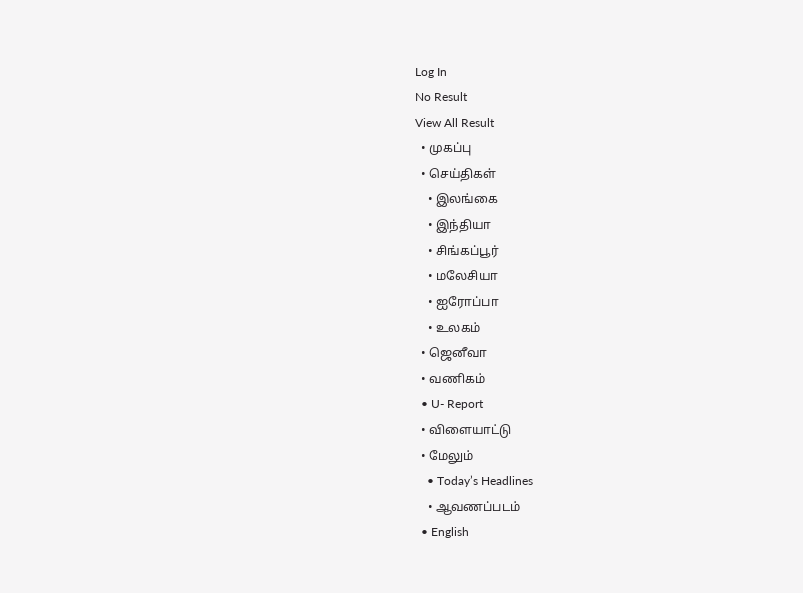Log In
No Result
View All Result
  • முகப்பு
  • செய்திகள்
    • இலங்கை
    • இந்தியா
    • சிங்கப்பூர்
    • மலேசியா
    • ஐரோப்பா
    • உலகம்
  • ஜெனீவா
  • வணிகம்
  • U- Report
  • விளையாட்டு
  • மேலும்
    • Today’s Headlines
    • ஆவணப்படம்
  • English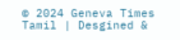© 2024 Geneva Times Tamil | Desgined &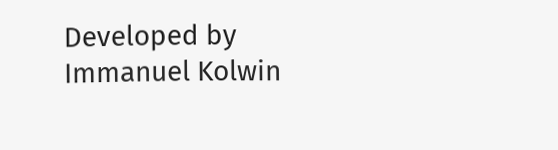Developed by Immanuel Kolwin